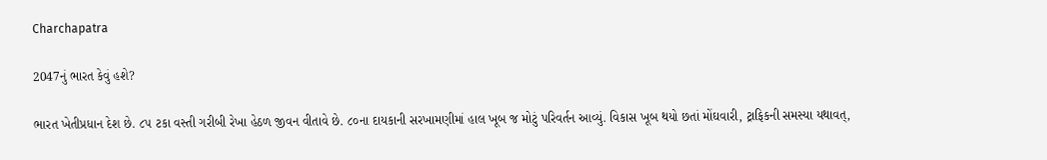Charchapatra

2047નું ભારત કેવું હશે?

ભારત ખેતીપ્રધાન દેશ છે. ૮૫ ટકા વસ્તી ગરીબી રેખા હેઠળ જીવન વીતાવે છે. ૮૦ના દાયકાની સરખામણીમાં હાલ ખૂબ જ મોટું પરિવર્તન આવ્યું. વિકાસ ખૂબ થયો છતાં મોંઘવારી, ટ્રાફિકની સમસ્યા યથાવત્,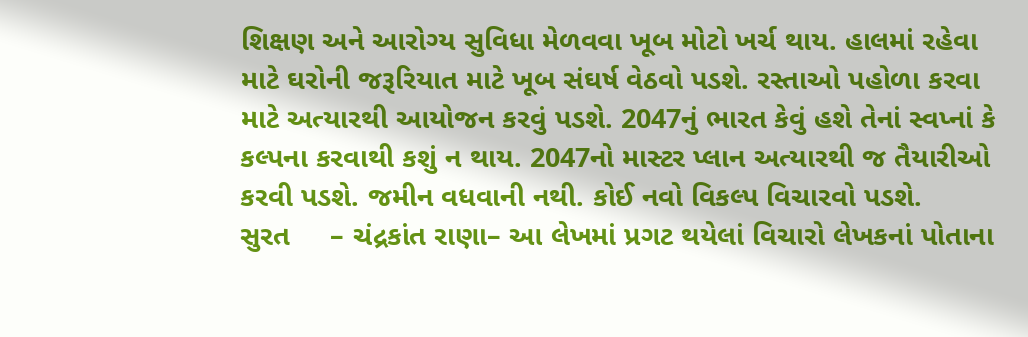શિક્ષણ અને આરોગ્ય સુવિધા મેળવવા ખૂબ મોટો ખર્ચ થાય. હાલમાં રહેવા માટે ઘરોની જરૂરિયાત માટે ખૂબ સંઘર્ષ વેઠવો પડશે. રસ્તાઓ પહોળા કરવા માટે અત્યારથી આયોજન કરવું પડશે. 2047નું ભારત કેવું હશે તેનાં સ્વપ્નાં કે કલ્પના કરવાથી કશું ન થાય. 2047નો માસ્ટર પ્લાન અત્યારથી જ તૈયારીઓ કરવી પડશે. જમીન વધવાની નથી. કોઈ નવો વિકલ્પ વિચારવો પડશે.
સુરત     – ચંદ્રકાંત રાણા– આ લેખમાં પ્રગટ થયેલાં વિચારો લેખકનાં પોતાના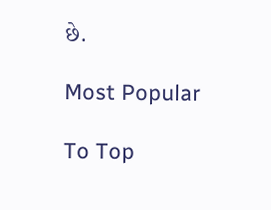છે.

Most Popular

To Top